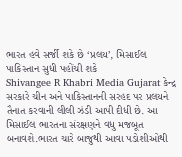ભારત હવે સર્જી શકે છે ‘પ્રલય’, મિસાઈલ પાકિસ્તાન સુધી પહોંચી શકે
Shivangee R Khabri Media Gujarat કેન્દ્ર સરકારે ચીન અને પાકિસ્તાનની સરહદ પર પ્રલયને તૈનાત કરવાની લીલી ઝંડી આપી દીધી છે. આ મિસાઈલ ભારતના સંરક્ષણને વધુ મજબૂત બનાવશે.ભારત ચારે બાજુથી આવા પડોશીઓથી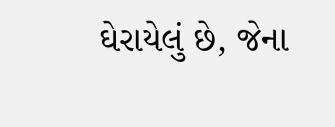ઘેરાયેલું છે, જેના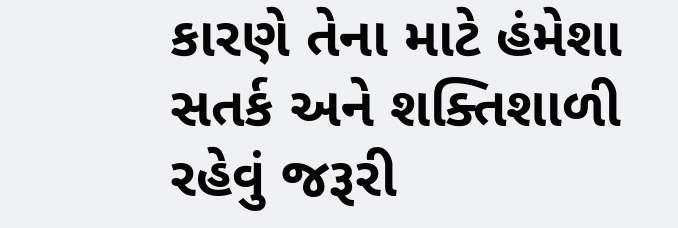કારણે તેના માટે હંમેશા સતર્ક અને શક્તિશાળી રહેવું જરૂરી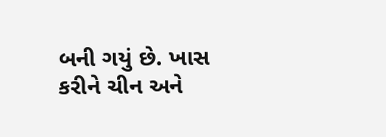બની ગયું છે. ખાસ કરીને ચીન અને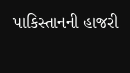પાકિસ્તાનની હાજરી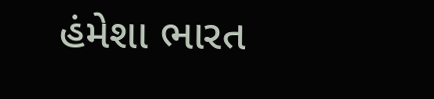હંમેશા ભારત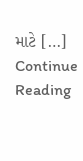માટે […]
Continue Reading